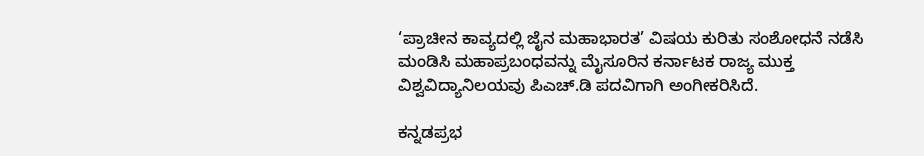‘ಪ್ರಾಚೀನ ಕಾವ್ಯದಲ್ಲಿ ಜೈನ ಮಹಾಭಾರತ’ ವಿಷಯ ಕುರಿತು ಸಂಶೋಧನೆ ನಡೆಸಿ ಮಂಡಿಸಿ ಮಹಾಪ್ರಬಂಧವನ್ನು ಮೈಸೂರಿನ ಕರ್ನಾಟಕ ರಾಜ್ಯ ಮುಕ್ತ ವಿಶ್ವವಿದ್ಯಾನಿಲಯವು ಪಿಎಚ್.ಡಿ ಪದವಿಗಾಗಿ ಅಂಗೀಕರಿಸಿದೆ.

ಕನ್ನಡಪ್ರಭ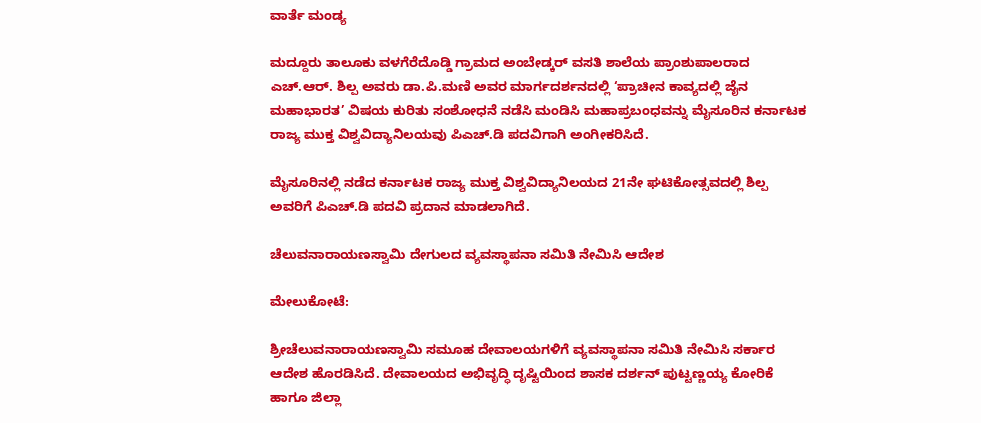ವಾರ್ತೆ ಮಂಡ್ಯ

ಮದ್ದೂರು ತಾಲೂಕು ವಳಗೆರೆದೊಡ್ಡಿ ಗ್ರಾಮದ ಅಂಬೇಡ್ಕರ್ ವಸತಿ ಶಾಲೆಯ ಪ್ರಾಂಶುಪಾಲರಾದ ಎಚ್.ಆರ್. ಶಿಲ್ಪ ಅವರು‌ ಡಾ.ಪಿ.ಮಣಿ ಅವರ ಮಾರ್ಗದರ್ಶನದಲ್ಲಿ ‘ಪ್ರಾಚೀನ ಕಾವ್ಯದಲ್ಲಿ ಜೈನ ಮಹಾಭಾರತ’ ವಿಷಯ ಕುರಿತು ಸಂಶೋಧನೆ ನಡೆಸಿ ಮಂಡಿಸಿ ಮಹಾಪ್ರಬಂಧವನ್ನು ಮೈಸೂರಿನ ಕರ್ನಾಟಕ ರಾಜ್ಯ ಮುಕ್ತ ವಿಶ್ವವಿದ್ಯಾನಿಲಯವು ಪಿಎಚ್.ಡಿ ಪದವಿಗಾಗಿ ಅಂಗೀಕರಿಸಿದೆ.

ಮೈಸೂರಿನಲ್ಲಿ ನಡೆದ ಕರ್ನಾಟಕ ರಾಜ್ಯ ಮುಕ್ತ ವಿಶ್ವವಿದ್ಯಾನಿಲಯದ 21ನೇ ಘಟಿಕೋತ್ಸವದಲ್ಲಿ ಶಿಲ್ಪ ಅವರಿಗೆ ಪಿಎಚ್‌.ಡಿ ಪದವಿ ಪ್ರದಾನ ಮಾಡಲಾಗಿದೆ.

ಚೆಲುವನಾರಾಯಣಸ್ವಾಮಿ ದೇಗುಲದ ವ್ಯವಸ್ಥಾಪನಾ ಸಮಿತಿ ನೇಮಿಸಿ ಆದೇಶ

ಮೇಲುಕೋಟೆ:

ಶ್ರೀಚೆಲುವನಾರಾಯಣಸ್ವಾಮಿ ಸಮೂಹ ದೇವಾಲಯಗಳಿಗೆ ವ್ಯವಸ್ಥಾಪನಾ ಸಮಿತಿ ನೇಮಿಸಿ ಸರ್ಕಾರ ಆದೇಶ ಹೊರಡಿಸಿದೆ. ದೇವಾಲಯದ ಅಭಿವೃದ್ಧಿ ದೃಷ್ಟಿಯಿಂದ ಶಾಸಕ ದರ್ಶನ್ ಪುಟ್ಟಣ್ಣಯ್ಯ ಕೋರಿಕೆ ಹಾಗೂ ಜಿಲ್ಲಾ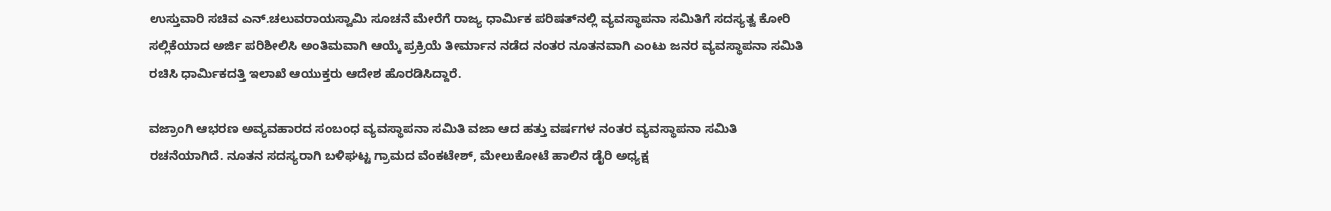ಉಸ್ತುವಾರಿ ಸಚಿವ ಎನ್.ಚಲುವರಾಯಸ್ವಾಮಿ ಸೂಚನೆ ಮೇರೆಗೆ ರಾಜ್ಯ ಧಾರ್ಮಿಕ ಪರಿಷತ್‌ನಲ್ಲಿ ವ್ಯವಸ್ಥಾಪನಾ ಸಮಿತಿಗೆ ಸದಸ್ಯತ್ವ ಕೋರಿ ಸಲ್ಲಿಕೆಯಾದ ಅರ್ಜಿ ಪರಿಶೀಲಿಸಿ ಅಂತಿಮವಾಗಿ ಆಯ್ಕೆ ಪ್ರಕ್ರಿಯೆ ತೀರ್ಮಾನ ನಡೆದ ನಂತರ ನೂತನವಾಗಿ ಎಂಟು ಜನರ ವ್ಯವಸ್ಥಾಪನಾ ಸಮಿತಿ ರಚಿಸಿ ಧಾರ್ಮಿಕದತ್ತಿ ಇಲಾಖೆ ಆಯುಕ್ತರು ಆದೇಶ ಹೊರಡಿಸಿದ್ದಾರೆ.

ವಜ್ರಾಂಗಿ ಆಭರಣ ಅವ್ಯವಹಾರದ ಸಂಬಂಧ ವ್ಯವಸ್ಥಾಪನಾ ಸಮಿತಿ ವಜಾ ಆದ ಹತ್ತು ವರ್ಷಗಳ ನಂತರ ವ್ಯವಸ್ಥಾಪನಾ ಸಮಿತಿ ರಚನೆಯಾಗಿದೆ. ನೂತನ ಸದಸ್ಯರಾಗಿ ಬಳಿಘಟ್ಟ ಗ್ರಾಮದ ವೆಂಕಟೇಶ್, ಮೇಲುಕೋಟೆ ಹಾಲಿನ ಡೈರಿ ಅಧ್ಯಕ್ಷ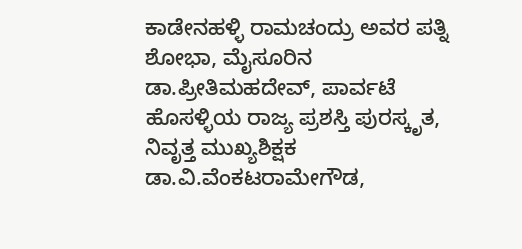ಕಾಡೇನಹಳ್ಳಿ ರಾಮಚಂದ್ರು ಅವರ ಪತ್ನಿ ಶೋಭಾ, ಮೈಸೂರಿನ ಡಾ.ಪ್ರೀತಿಮಹದೇವ್, ಪಾರ್ವಟೆ ಹೊಸಳ್ಳಿಯ ರಾಜ್ಯ ಪ್ರಶಸ್ತಿ ಪುರಸ್ಕೃತ, ನಿವೃತ್ತ ಮುಖ್ಯಶಿಕ್ಷಕ ಡಾ.ವಿ.ವೆಂಕಟರಾಮೇಗೌಡ,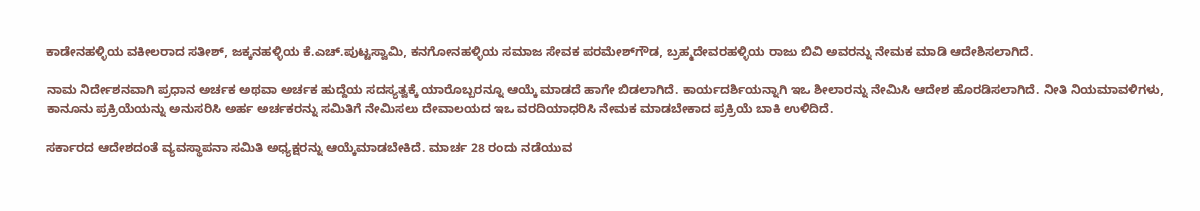ಕಾಡೇನಹಳ್ಳಿಯ ವಕೀಲರಾದ ಸತೀಶ್, ಜಕ್ಕನಹಳ್ಳಿಯ ಕೆ.ಎಚ್‌.ಪುಟ್ಟಸ್ವಾಮಿ, ಕನಗೋನಹಳ್ಳಿಯ ಸಮಾಜ ಸೇವಕ ಪರಮೇಶ್‌ಗೌಡ, ಬ್ರಹ್ಮದೇವರಹಳ್ಳಿಯ ರಾಜು ಬಿವಿ ಅವರನ್ನು ನೇಮಕ ಮಾಡಿ ಆದೇಶಿಸಲಾಗಿದೆ.

ನಾಮ ನಿರ್ದೇಶನವಾಗಿ ಪ್ರಧಾನ ಅರ್ಚಕ ಅಥವಾ ಅರ್ಚಕ ಹುದ್ದೆಯ ಸದಸ್ಯತ್ವಕ್ಕೆ ಯಾರೊಬ್ಬರನ್ನೂ ಆಯ್ಕೆ ಮಾಡದೆ ಹಾಗೇ ಬಿಡಲಾಗಿದೆ. ಕಾರ್ಯದರ್ಶಿಯನ್ನಾಗಿ ಇಒ ಶೀಲಾರನ್ನು ನೇಮಿಸಿ ಆದೇಶ ಹೊರಡಿಸಲಾಗಿದೆ. ನೀತಿ ನಿಯಮಾವಳಿಗಳು, ಕಾನೂನು ಪ್ರಕ್ರಿಯೆಯನ್ನು ಅನುಸರಿಸಿ ಅರ್ಹ ಅರ್ಚಕರನ್ನು ಸಮಿತಿಗೆ ನೇಮಿಸಲು ದೇವಾಲಯದ ಇಒ ವರದಿಯಾಧರಿಸಿ ನೇಮಕ ಮಾಡಬೇಕಾದ ಪ್ರಕ್ರಿಯೆ ಬಾಕಿ ಉಳಿದಿದೆ.

ಸರ್ಕಾರದ ಆದೇಶದಂತೆ ವ್ಯವಸ್ಥಾಪನಾ ಸಮಿತಿ ಅಧ್ಯಕ್ಷರನ್ನು ಆಯ್ಕೆಮಾಡಬೇಕಿದೆ. ಮಾರ್ಚ 28 ರಂದು ನಡೆಯುವ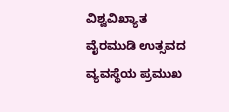ವಿಶ್ವವಿಖ್ಯಾತ ವೈರಮುಡಿ ಉತ್ಸವದ ವ್ಯವಸ್ಥೆಯ ಪ್ರಮುಖ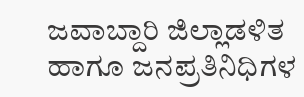ಜವಾಬ್ದಾರಿ ಜಿಲ್ಲಾಡಳಿತ ಹಾಗೂ ಜನಪ್ರತಿನಿಧಿಗಳ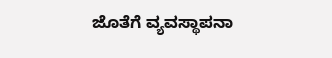ಜೊತೆಗೆ ವ್ಯವಸ್ಥಾಪನಾ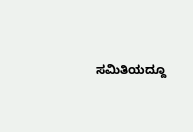ಸಮಿತಿಯದ್ದೂ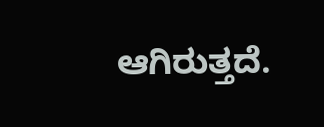ಆಗಿರುತ್ತದೆ.